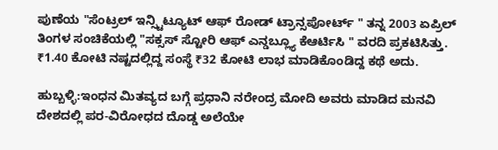ಪುಣೆಯ "ಸೆಂಟ್ರಲ್ ಇನ್ಸ್ಟಿಟ್ಯೂಟ್ ಆಫ್ ರೋಡ್ ಟ್ರಾನ್ಸಪೋರ್ಟ್ " ತನ್ನ 2003 ಏಪ್ರಿಲ್ ತಿಂಗಳ ಸಂಚಿಕೆಯಲ್ಲಿ "ಸಕ್ಸಸ್ ಸ್ಟೋರಿ ಆಫ್ ಎನ್ಡಬ್ಲ್ಯೂ ಕೆಆರ್ಟಿಸಿ " ವರದಿ ಪ್ರಕಟಿಸಿತ್ತು. ₹1.40 ಕೋಟಿ ನಷ್ಟದಲ್ಲಿದ್ದ ಸಂಸ್ಥೆ ₹32 ಕೋಟಿ ಲಾಭ ಮಾಡಿಕೊಂಡಿದ್ದ ಕಥೆ ಅದು.

ಹುಬ್ಬಳ್ಳಿ:ಇಂಧನ ಮಿತವ್ಯದ ಬಗ್ಗೆ ಪ್ರಧಾನಿ ನರೇಂದ್ರ ಮೋದಿ ಅವರು ಮಾಡಿದ ಮನವಿ ದೇಶದಲ್ಲಿ ಪರ-ವಿರೋಧದ ದೊಡ್ಡ ಅಲೆಯೇ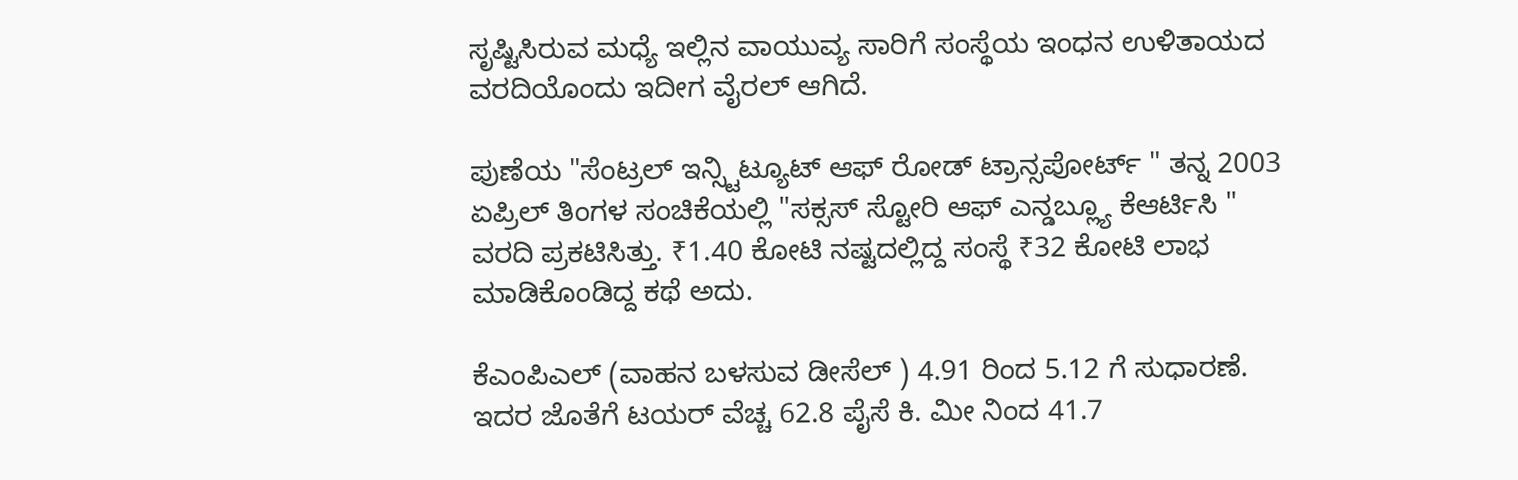ಸೃಷ್ಟಿಸಿರುವ ಮಧ್ಯೆ ಇಲ್ಲಿನ ವಾಯುವ್ಯ ಸಾರಿಗೆ ಸಂಸ್ಥೆಯ ಇಂಧನ ಉಳಿತಾಯದ ವರದಿಯೊಂದು ಇದೀಗ ವೈರಲ್‌ ಆಗಿದೆ.

ಪುಣೆಯ "ಸೆಂಟ್ರಲ್ ಇನ್ಸ್ಟಿಟ್ಯೂಟ್ ಆಫ್ ರೋಡ್ ಟ್ರಾನ್ಸಪೋರ್ಟ್ " ತನ್ನ 2003 ಏಪ್ರಿಲ್ ತಿಂಗಳ ಸಂಚಿಕೆಯಲ್ಲಿ "ಸಕ್ಸಸ್ ಸ್ಟೋರಿ ಆಫ್ ಎನ್ಡಬ್ಲ್ಯೂ ಕೆಆರ್ಟಿಸಿ " ವರದಿ ಪ್ರಕಟಿಸಿತ್ತು. ₹1.40 ಕೋಟಿ ನಷ್ಟದಲ್ಲಿದ್ದ ಸಂಸ್ಥೆ ₹32 ಕೋಟಿ ಲಾಭ ಮಾಡಿಕೊಂಡಿದ್ದ ಕಥೆ ಅದು.

ಕೆಎಂಪಿಎಲ್ (ವಾಹನ ಬಳಸುವ ಡೀಸೆಲ್ ) 4.91 ರಿಂದ 5.12 ಗೆ ಸುಧಾರಣೆ. ಇದರ ಜೊತೆಗೆ ಟಯರ್‌ ವೆಚ್ಚ 62.8 ಪೈಸೆ ಕಿ. ಮೀ ನಿಂದ 41.7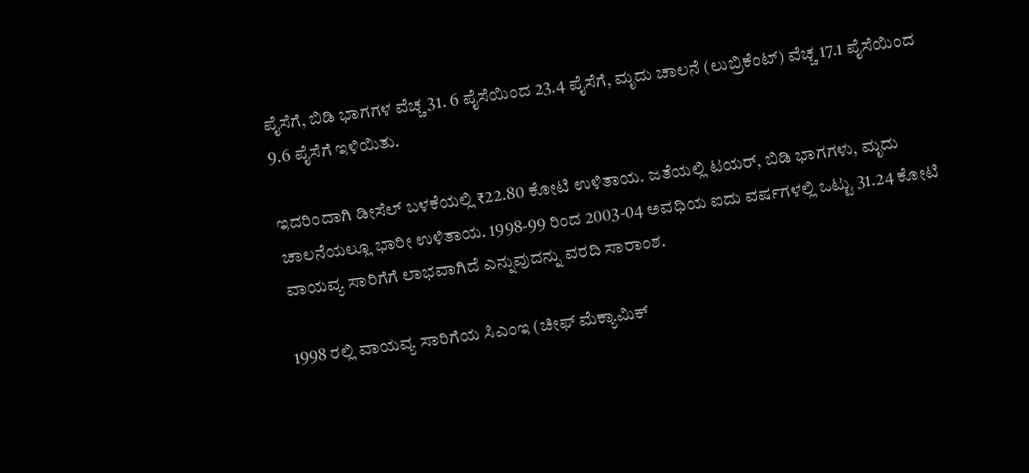ಪೈಸೆಗೆ, ಬಿಡಿ ಭಾಗಗಳ ವೆಚ್ಚ 31. 6 ಪೈಸೆಯಿಂದ 23.4 ಪೈಸೆಗೆ, ಮೃದು ಚಾಲನೆ (ಲುಬ್ರಿಕೆಂಟ್‌) ವೆಚ್ಚ 17.1 ಪೈಸೆಯಿಂದ 9.6 ಪೈಸೆಗೆ ಇಳಿಯಿತು.

ಇದರಿಂದಾಗಿ ಡೀಸೆಲ್ ಬಳಕೆಯಲ್ಲಿ ₹22.80 ಕೋಟಿ ಉಳಿತಾಯ. ಜತೆಯಲ್ಲಿ ಟಯರ್‌, ಬಿಡಿ ಭಾಗಗಳು, ಮೃದು ಚಾಲನೆಯಲ್ಲೂ ಭಾರೀ ಉಳಿತಾಯ. 1998-99 ರಿಂದ 2003-04 ಅವಧಿಯ ಐದು ವರ್ಷಗಳಲ್ಲಿ ಒಟ್ಟು 31.24 ಕೋಟಿ ವಾಯವ್ಯ ಸಾರಿಗೆಗೆ ಲಾಭವಾಗಿದೆ ಎನ್ನುವುದನ್ನು ವರದಿ ಸಾರಾಂಶ.

1998 ರಲ್ಲಿ ವಾಯವ್ಯ ಸಾರಿಗೆಯ ಸಿಎಂಇ (ಚೀಫ್‌ ಮೆಕ್ಯಾಮಿಕ್‌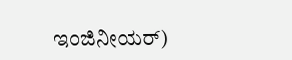ಇಂಜಿನೀಯರ್‌)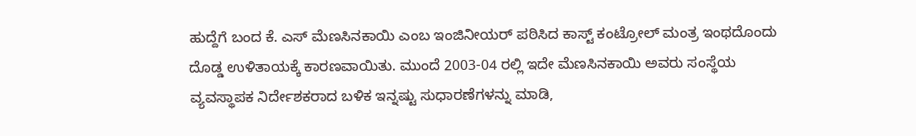ಹುದ್ದೆಗೆ ಬಂದ ಕೆ. ಎಸ್ ಮೆಣಸಿನಕಾಯಿ ಎಂಬ ಇಂಜಿನೀಯರ್‌ ಪಠಿಸಿದ ಕಾಸ್ಟ್ ಕಂಟ್ರೋಲ್‌ ಮಂತ್ರ ಇಂಥದೊಂದು ದೊಡ್ಡ ಉಳಿತಾಯಕ್ಕೆ ಕಾರಣವಾಯಿತು. ಮುಂದೆ 2003-04 ರಲ್ಲಿ ಇದೇ ಮೆಣಸಿನಕಾಯಿ ಅವರು ಸಂಸ್ಥೆಯ ವ್ಯವಸ್ಥಾಪಕ ನಿರ್ದೇಶಕರಾದ ಬಳಿಕ ಇನ್ನಷ್ಟು ಸುಧಾರಣೆಗಳನ್ನು ಮಾಡಿ,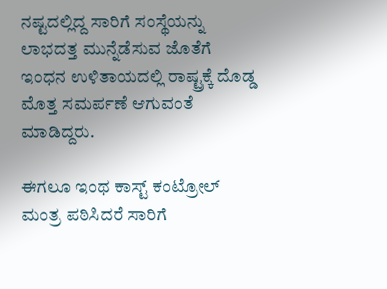ನಷ್ಟದಲ್ಲಿದ್ದ ಸಾರಿಗೆ ಸಂಸ್ಥೆಯನ್ನು ಲಾಭದತ್ತ ಮುನ್ನೆಡೆಸುವ ಜೊತೆಗೆ ಇಂಧನ ಉಳಿತಾಯದಲ್ಲಿ ರಾಷ್ಟ್ರಕ್ಕೆ ದೊಡ್ಡ ಮೊತ್ತ ಸಮರ್ಪಣೆ ಆಗುವಂತೆ ಮಾಡಿದ್ದರು.

ಈಗಲೂ ಇಂಥ ಕಾಸ್ಟ್ ಕಂಟ್ರೋಲ್‌ ಮಂತ್ರ ಪಠಿಸಿದರೆ ಸಾರಿಗೆ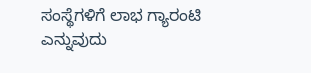ಸಂಸ್ಥೆಗಳಿಗೆ ಲಾಭ ಗ್ಯಾರಂಟಿ ಎನ್ನುವುದು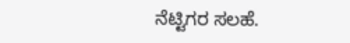ನೆಟ್ಟಿಗರ ಸಲಹೆ.